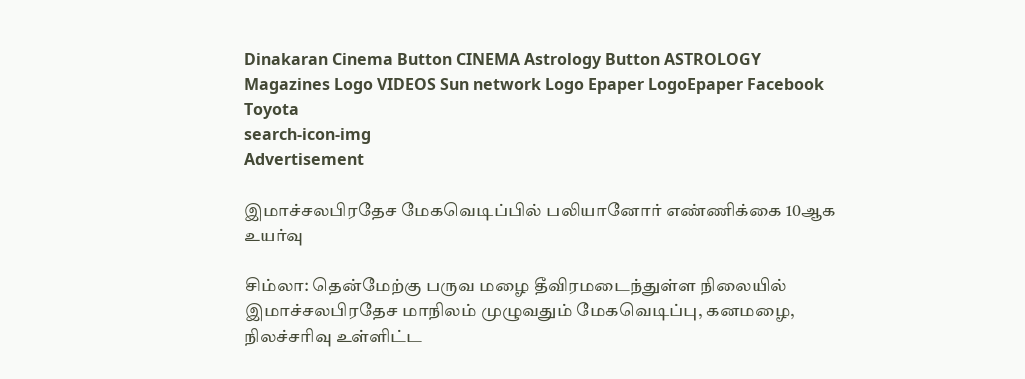Dinakaran Cinema Button CINEMA Astrology Button ASTROLOGY  Magazines Logo VIDEOS Sun network Logo Epaper LogoEpaper Facebook
Toyota
search-icon-img
Advertisement

இமாச்சலபிரதேச மேகவெடிப்பில் பலியானோர் எண்ணிக்கை 10ஆக உயர்வு

சிம்லா: தென்மேற்கு பருவ மழை தீவிரமடைந்துள்ள நிலையில் இமாச்சலபிரதேச மாநிலம் முழுவதும் மேகவெடிப்பு, கனமழை, நிலச்சரிவு உள்ளிட்ட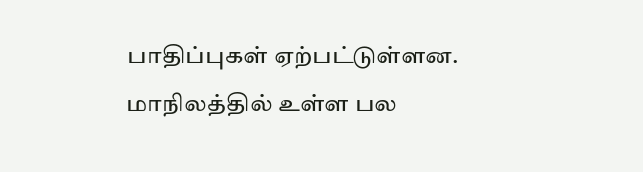பாதிப்புகள் ஏற்பட்டுள்ளன. மாநிலத்தில் உள்ள பல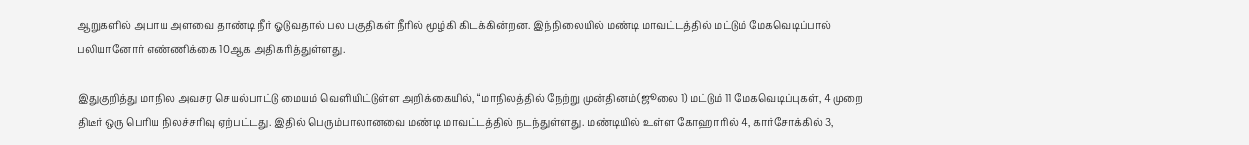ஆறுகளில் அபாய அளவை தாண்டி நீர் ஓடுவதால் பல பகுதிகள் நீரில் மூழ்கி கிடக்கின்றன. இந்நிலையில் மண்டி மாவட்டத்தில் மட்டும் மேகவெடிப்பால் பலியானோர் எண்ணிக்கை 10ஆக அதிகரித்துள்ளது.

இதுகுறித்து மாநில அவசர செயல்பாட்டு மையம் வௌியிட்டுள்ள அறிக்கையில், “மாநிலத்தில் நேற்று முன்தினம்(ஜூலை 1) மட்டும் 11 மேகவெடிப்புகள், 4 முறை திடீர் ஒரு பெரிய நிலச்சரிவு ஏற்பட்டது. இதில் பெரும்பாலானவை மண்டி மாவட்டத்தில் நடந்துள்ளது. மண்டியில் உள்ள கோஹாரில் 4, கார்சோக்கில் 3,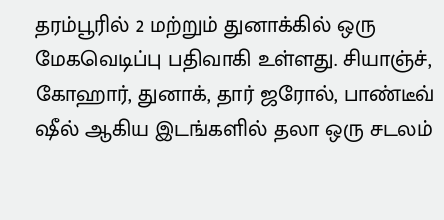தரம்பூரில் 2 மற்றும் துனாக்கில் ஒரு மேகவெடிப்பு பதிவாகி உள்ளது. சியாஞ்ச், கோஹார், துனாக், தார் ஜரோல், பாண்டீவ் ஷீல் ஆகிய இடங்களில் தலா ஒரு சடலம்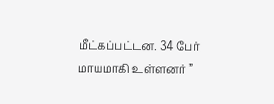மீட்கப்பட்டன. 34 பேர் மாயமாகி உள்ளனர் ”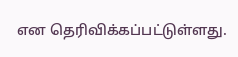என தெரிவிக்கப்பட்டுள்ளது.